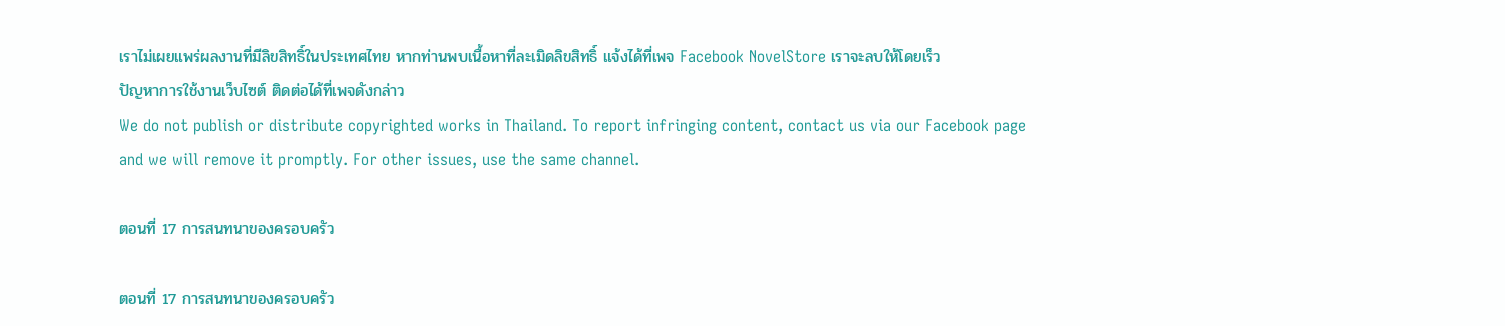เราไม่เผยแพร่ผลงานที่มีลิขสิทธิ์ในประเทศไทย หากท่านพบเนื้อหาที่ละเมิดลิขสิทธิ์ แจ้งได้ที่เพจ Facebook NovelStore เราจะลบให้โดยเร็ว
ปัญหาการใช้งานเว็บไซต์ ติดต่อได้ที่เพจดังกล่าว
We do not publish or distribute copyrighted works in Thailand. To report infringing content, contact us via our Facebook page and we will remove it promptly. For other issues, use the same channel.

ตอนที่ 17 การสนทนาของครอบครัว

ตอนที่ 17 การสนทนาของครอบครัว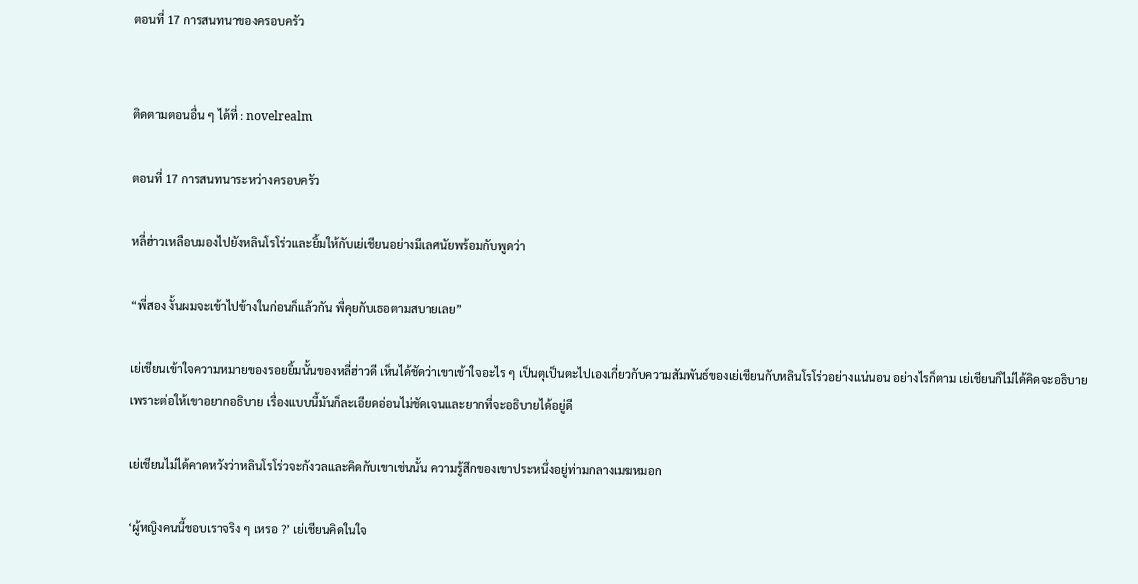ตอนที่ 17 การสนทนาของครอบครัว


ติดตามตอนอื่น ๆ ได้ที่ : novelrealm

ตอนที่ 17 การสนทนาระหว่างครอบครัว

หลี่ฮ่าวเหลือบมองไปยังหลินโรโร่วและยิ้มให้กับเย่เชียนอย่างมีเลศนัยพร้อมกับพูดว่า

“พี่สอง งั้นผมจะเข้าไปข้างในก่อนก็แล้วกัน พี่คุยกับเธอตามสบายเลย”

เย่เชียนเข้าใจความหมายของรอยยิ้มนั้นของหลี่ฮ่าวดี เห็นได้ชัดว่าเขาเข้าใจอะไร ๆ เป็นตุเป็นตะไปเองเกี่ยวกับความสัมพันธ์ของเย่เชียนกับหลินโรโร่วอย่างแน่นอน อย่างไรก็ตาม เย่เชียนก็ไม่ได้คิดจะอธิบายเพราะต่อให้เขาอยากอธิบาย เรื่องแบบนี้มันก็ละเอียดอ่อนไม่ชัดเจนและยากที่จะอธิบายได้อยู่ดี

เย่เชียนไม่ได้คาดหวังว่าหลินโรโร่วจะกังวลและคิดกับเขาเช่นนั้น ความรู้สึกของเขาประหนึ่งอยู่ท่ามกลางเมฆหมอก

‘ผู้หญิงคนนี้ชอบเราจริง ๆ เหรอ ?’ เย่เชียนคิดในใจ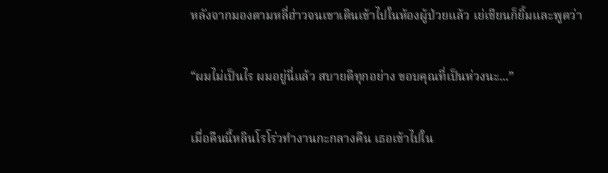หลังจากมองตามหลี่ฮ่าวจนเขาเดินเข้าไปในห้องผู้ป่วยแล้ว เย่เชียนก็ยิ้มและพูดว่า

“ผมไม่เป็นไร ผมอยู่นี่แล้ว สบายดีทุกอย่าง ขอบคุณที่เป็นห่วงนะ...”

เมื่อคืนนี้หลินโรโร่วทำงานกะกลางคืน เธอเข้าไปใน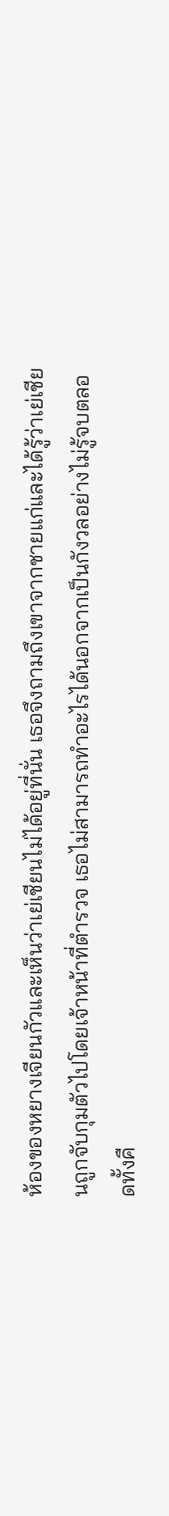ห้องของหยางเจียนกัวและเห็นว่าเย่เชียนไม่ได้อยู่ที่นั่น เธอจึงถามถึงเขาจากชายแก่และได้รู้ว่าเย่เชียนถูกจับกุมตัวไปโดยเจ้าหน้าที่ตำรวจ เธอไม่สามารถทำอะไรได้นอกจากเป็นกังวลอย่างไม่รู้จบตลอดทั้งคื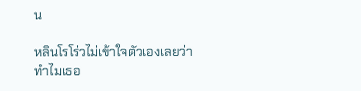น

หลินโรโร่วไม่เข้าใจตัวเองเลยว่าทำไมเธอ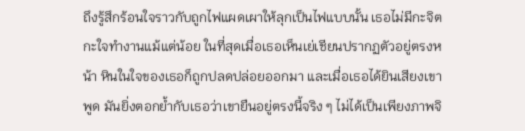ถึงรู้สึกร้อนใจราวกับถูกไฟแผดเผาให้ลุกเป็นไฟแบบนั้น เธอไม่มีกะจิตกะใจทำงานแม้แต่น้อย ในที่สุดเมื่อเธอเห็นเย่เชียนปรากฏตัวอยู่ตรงหน้า หินในใจของเธอก็ถูกปลดปล่อยออกมา และเมื่อเธอได้ยินเสียงเขาพูด มันยิ่งตอกย้ำกับเธอว่าเขายืนอยู่ตรงนี้จริง ๆ ไม่ได้เป็นเพียงภาพจิ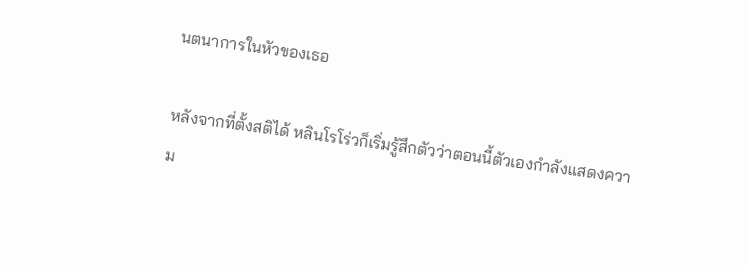นตนาการในหัวของเธอ

หลังจากที่ตั้งสติได้ หลินโรโร่วก็เริ่มรู้สึกตัวว่าตอนนี้ตัวเองกำลังแสดงความ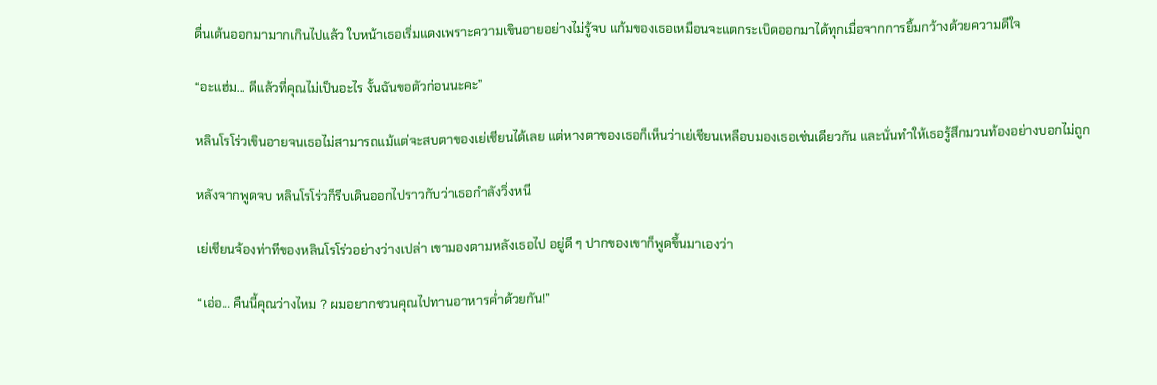ตื่นเต้นออกมามากเกินไปแล้ว ใบหน้าเธอเริ่มแดงเพราะความเขินอายอย่างไม่รู้จบ แก้มของเธอเหมือนจะแตกระเบิดออกมาได้ทุกเมื่อจากการยิ้มกว้างด้วยความดีใจ

“อะแฮ่ม... ดีแล้วที่คุณไม่เป็นอะไร งั้นฉันขอตัวก่อนนะคะ”

หลินโรโร่วเขินอายจนเธอไม่สามารถแม้แต่จะสบตาของเย่เชียนได้เลย แต่หางตาของเธอก็เห็นว่าเย่เชียนเหลือบมองเธอเช่นเดียวกัน และนั่นทำให้เธอรู้สึกมวนท้องอย่างบอกไม่ถูก

หลังจากพูดจบ หลินโรโร่วก็รีบเดินออกไปราวกับว่าเธอกำลังวิ่งหนี

เย่เชียนจ้องท่าทีของหลินโรโร่วอย่างว่างเปล่า เขามองตามหลังเธอไป อยู่ดี ๆ ปากของเขาก็พูดขึ้นมาเองว่า

“เอ่อ... คืนนี้คุณว่างไหม ? ผมอยากชวนคุณไปทานอาหารค่ำด้วยกัน!”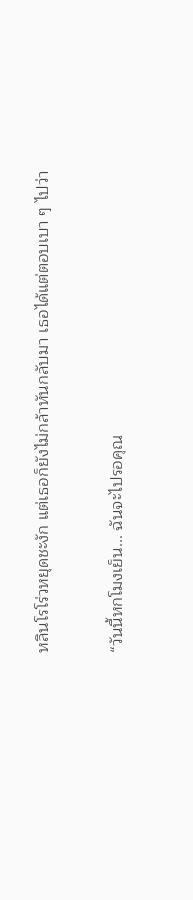หลินโรโร่วหยุดชะงัก แต่เธอก็ยังไม่กล้าหันกลับมา เธอได้แต่ตอบเบา ๆ ไปว่า

“วันนี้หกโมงเย็น... ฉันจะไปรอคุณ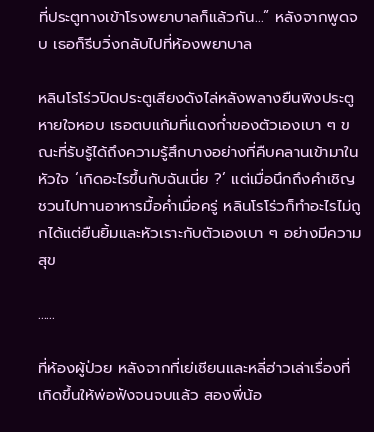ที่ประตูทางเข้าโรงพยาบาลก็แล้วกัน...” หลังจากพูดจบ เธอก็รีบวิ่งกลับไปที่ห้องพยาบาล

หลินโรโร่วปิดประตูเสียงดังไล่หลังพลางยืนพิงประตูหายใจหอบ เธอตบแก้มที่แดงก่ำของตัวเองเบา ๆ ขณะที่รับรู้ได้ถึงความรู้สึกบางอย่างที่คืบคลานเข้ามาในหัวใจ ‘เกิดอะไรขึ้นกับฉันเนี่ย ?’ แต่เมื่อนึกถึงคำเชิญชวนไปทานอาหารมื้อค่ำเมื่อครู่ หลินโรโร่วก็ทำอะไรไม่ถูกได้แต่ยืนยิ้มและหัวเราะกับตัวเองเบา ๆ อย่างมีความสุข

......

ที่ห้องผู้ป่วย หลังจากที่เย่เชียนและหลี่ฮ่าวเล่าเรื่องที่เกิดขึ้นให้พ่อฟังจนจบแล้ว สองพี่น้อ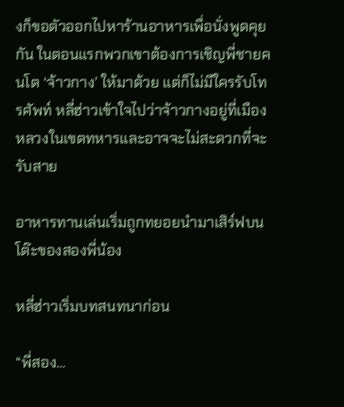งก็ขอตัวออกไปหาร้านอาหารเพื่อนั่งพูดคุยกัน ในตอนแรกพวกเขาต้องการเชิญพี่ชายคนโต ‘จ้าวกาง’ ให้มาด้วย แต่ก็ไม่มีใครรับโทรศัพท์ หลี่ฮ่าวเข้าใจไปว่าจ้าวกางอยู่ที่เมืองหลวงในเขตทหารและอาจจะไม่สะดวกที่จะรับสาย

อาหารทานเล่นเริ่มถูกทยอยนำมาเสิร์ฟบนโต๊ะของสองพี่น้อง

หลี่ฮ่าวเริ่มบทสนทนาก่อน

“พี่สอง...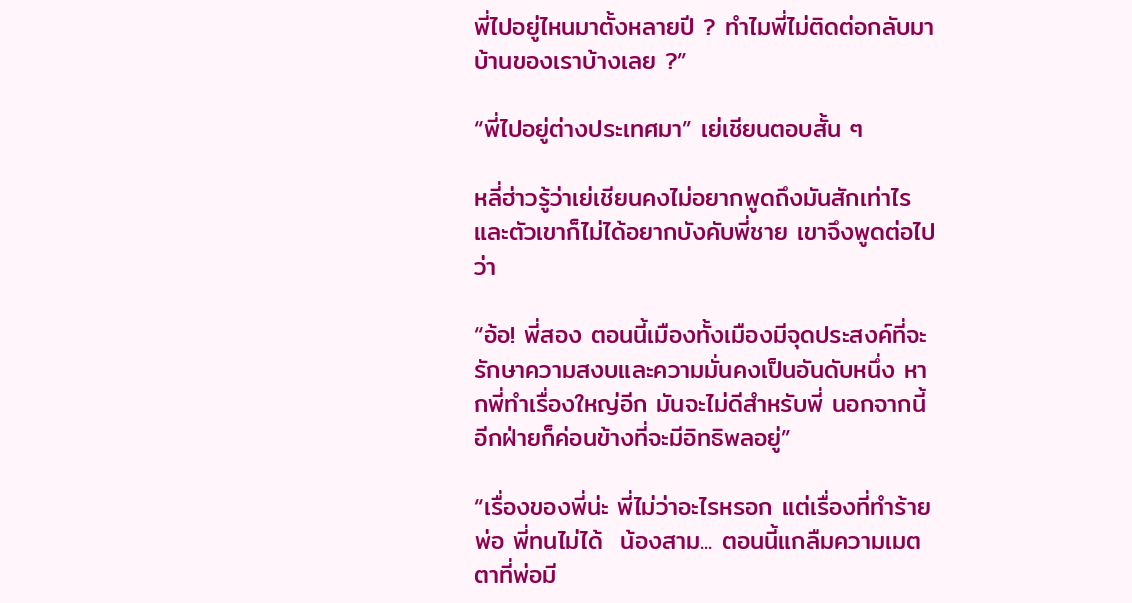พี่ไปอยู่ไหนมาตั้งหลายปี ? ทำไมพี่ไม่ติดต่อกลับมาบ้านของเราบ้างเลย ?”

“พี่ไปอยู่ต่างประเทศมา” เย่เชียนตอบสั้น ๆ

หลี่ฮ่าวรู้ว่าเย่เชียนคงไม่อยากพูดถึงมันสักเท่าไร และตัวเขาก็ไม่ได้อยากบังคับพี่ชาย เขาจึงพูดต่อไปว่า

“อ้อ! พี่สอง ตอนนี้เมืองทั้งเมืองมีจุดประสงค์ที่จะรักษาความสงบและความมั่นคงเป็นอันดับหนึ่ง หากพี่ทำเรื่องใหญ่อีก มันจะไม่ดีสำหรับพี่ นอกจากนี้ อีกฝ่ายก็ค่อนข้างที่จะมีอิทธิพลอยู่”

“เรื่องของพี่น่ะ พี่ไม่ว่าอะไรหรอก แต่เรื่องที่ทำร้ายพ่อ พี่ทนไม่ได้  น้องสาม... ตอนนี้แกลืมความเมตตาที่พ่อมี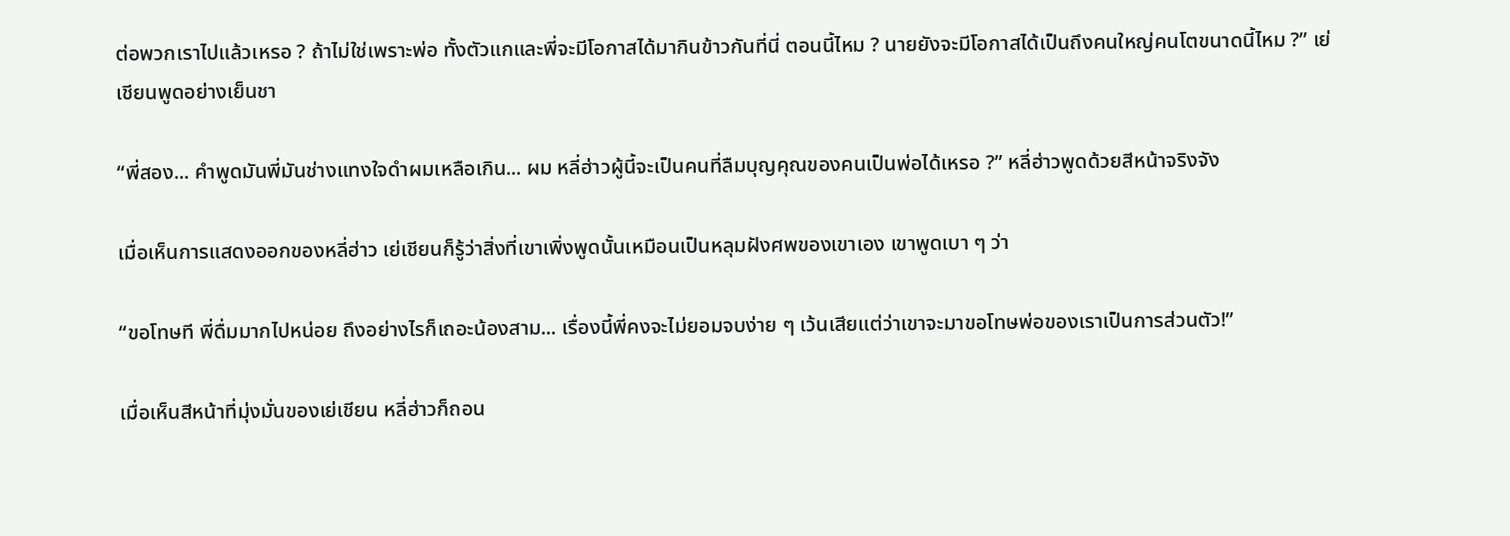ต่อพวกเราไปแล้วเหรอ ? ถ้าไม่ใช่เพราะพ่อ ทั้งตัวแกและพี่จะมีโอกาสได้มากินข้าวกันที่นี่ ตอนนี้ไหม ? นายยังจะมีโอกาสได้เป็นถึงคนใหญ่คนโตขนาดนี้ไหม ?” เย่เชียนพูดอย่างเย็นชา

“พี่สอง... คำพูดมันพี่มันช่างแทงใจดำผมเหลือเกิน... ผม หลี่ฮ่าวผู้นี้จะเป็นคนที่ลืมบุญคุณของคนเป็นพ่อได้เหรอ ?” หลี่ฮ่าวพูดด้วยสีหน้าจริงจัง

เมื่อเห็นการแสดงออกของหลี่ฮ่าว เย่เชียนก็รู้ว่าสิ่งที่เขาเพิ่งพูดนั้นเหมือนเป็นหลุมฝังศพของเขาเอง เขาพูดเบา ๆ ว่า

“ขอโทษที พี่ดื่มมากไปหน่อย ถึงอย่างไรก็เถอะน้องสาม... เรื่องนี้พี่คงจะไม่ยอมจบง่าย ๆ เว้นเสียแต่ว่าเขาจะมาขอโทษพ่อของเราเป็นการส่วนตัว!”

เมื่อเห็นสีหน้าที่มุ่งมั่นของเย่เชียน หลี่ฮ่าวก็ถอน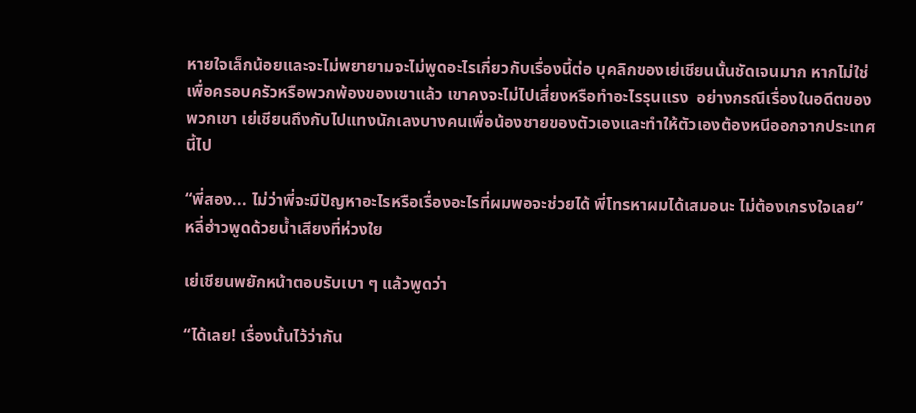หายใจเล็กน้อยและจะไม่พยายามจะไม่พูดอะไรเกี่ยวกับเรื่องนี้ต่อ บุคลิกของเย่เชียนนั้นชัดเจนมาก หากไม่ใช่เพื่อครอบครัวหรือพวกพ้องของเขาแล้ว เขาคงจะไม่ไปเสี่ยงหรือทำอะไรรุนแรง  อย่างกรณีเรื่องในอดีตของพวกเขา เย่เชียนถึงกับไปแทงนักเลงบางคนเพื่อน้องชายของตัวเองและทำให้ตัวเองต้องหนีออกจากประเทศนี้ไป

“พี่สอง... ไม่ว่าพี่จะมีปัญหาอะไรหรือเรื่องอะไรที่ผมพอจะช่วยได้ พี่โทรหาผมได้เสมอนะ ไม่ต้องเกรงใจเลย” หลี่ฮ่าวพูดด้วยน้ำเสียงที่ห่วงใย

เย่เชียนพยักหน้าตอบรับเบา ๆ แล้วพูดว่า

“ได้เลย! เรื่องนั้นไว้ว่ากัน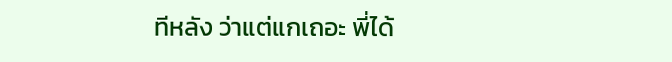ทีหลัง ว่าแต่แกเถอะ พี่ได้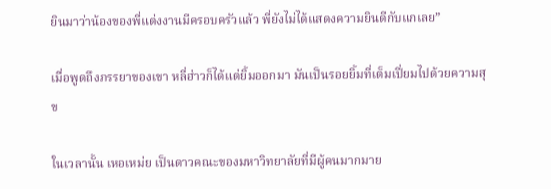ยินมาว่าน้องของพี่แต่งงานมีครอบครัวแล้ว พี่ยังไม่ได้แสดงความยินดีกับแกเลย”

เมื่อพูดถึงภรรยาของเขา หลี่ฮ่าวก็ได้แต่ยิ้มออกมา มันเป็นรอยยิ้มที่เต็มเปี่ยมไปด้วยความสุข

ในเวลานั้น เหอเหม่ย เป็นดาวคณะของมหาวิทยาลัยที่มีผู้คนมากมาย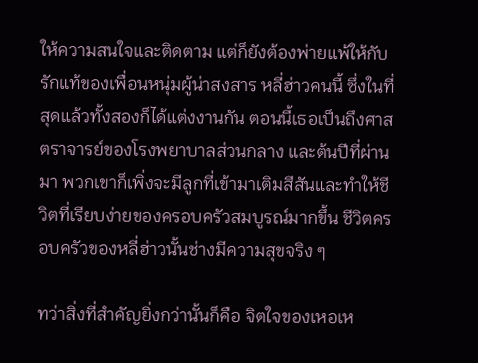ให้ความสนใจและติดตาม แต่ก็ยังต้องพ่ายแพ้ให้กับรักแท้ของเพื่อนหนุ่มผู้น่าสงสาร หลี่ฮ่าวคนนี้ ซึ่งในที่สุดแล้วทั้งสองก็ได้แต่งงานกัน ตอนนี้เธอเป็นถึงศาสตราจารย์ของโรงพยาบาลส่วนกลาง และต้นปีที่ผ่านมา พวกเขาก็เพิ่งจะมีลูกที่เข้ามาเติมสีสันและทำให้ชีวิตที่เรียบง่ายของครอบครัวสมบูรณ์มากขึ้น ชีวิตครอบครัวของหลี่ฮ่าวนั้นช่างมีความสุขจริง ๆ

ทว่าสิ่งที่สำคัญยิ่งกว่านั้นก็คือ จิตใจของเหอเห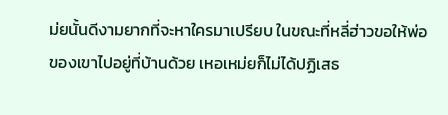ม่ยนั้นดีงามยากที่จะหาใครมาเปรียบ ในขณะที่หลี่ฮ่าวขอให้พ่อของเขาไปอยู่ที่บ้านด้วย เหอเหม่ยก็ไม่ได้ปฏิเสธ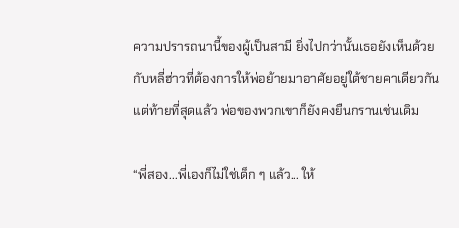ความปรารถนานี้ของผู้เป็นสามี ยิ่งไปกว่านั้นเธอยังเห็นด้วยกับหลี่ฮ่าวที่ต้องการให้พ่อย้ายมาอาศัยอยู่ใต้ชายคาเดียวกัน แต่ท้ายที่สุดแล้ว พ่อของพวกเขาก็ยังคงยืนกรานเช่นเดิม

“พี่สอง...พี่เองก็ไม่ใช่เด็ก ๆ แล้ว... ให้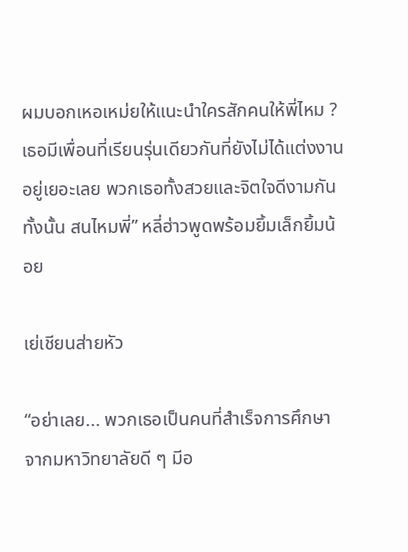ผมบอกเหอเหม่ยให้แนะนำใครสักคนให้พี่ไหม ? เธอมีเพื่อนที่เรียนรุ่นเดียวกันที่ยังไม่ได้แต่งงานอยู่เยอะเลย พวกเธอทั้งสวยและจิตใจดีงามกันทั้งนั้น สนไหมพี่” หลี่ฮ่าวพูดพร้อมยิ้มเล็กยิ้มน้อย

เย่เชียนส่ายหัว

“อย่าเลย... พวกเธอเป็นคนที่สำเร็จการศึกษาจากมหาวิทยาลัยดี ๆ มีอ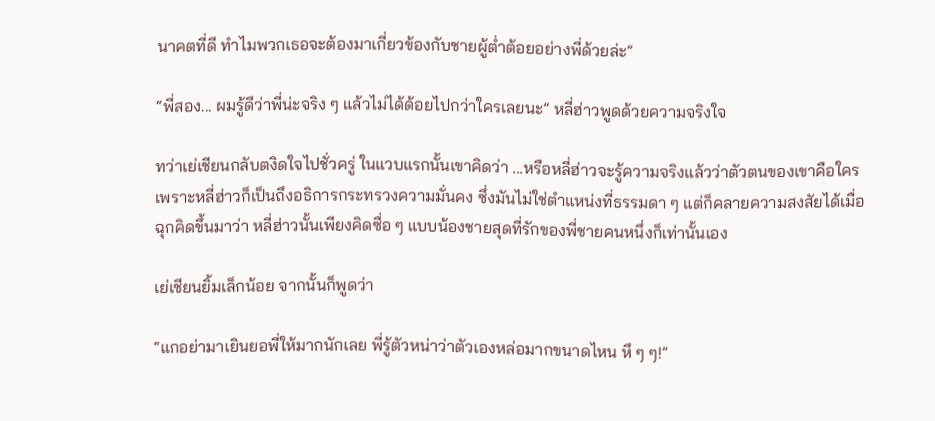นาคตที่ดี ทำไมพวกเธอจะต้องมาเกี่ยวข้องกับชายผู้ต่ำต้อยอย่างพี่ด้วยล่ะ”

“พี่สอง... ผมรู้ดีว่าพี่น่ะจริง ๆ แล้วไม่ได้ด้อยไปกว่าใครเลยนะ” หลี่ฮ่าวพูดด้วยความจริงใจ

ทว่าเย่เชียนกลับตงิดใจไปชั่วครู่ ในแวบแรกนั้นเขาคิดว่า ...หรือหลี่ฮ่าวจะรู้ความจริงแล้วว่าตัวตนของเขาคือใคร เพราะหลี่ฮ่าวก็เป็นถึงอธิการกระทรวงความมั่นคง ซึ่งมันไม่ใช่ตำแหน่งที่ธรรมดา ๆ แต่ก็คลายความสงสัยได้เมื่อฉุกคิดขึ้นมาว่า หลี่ฮ่าวนั้นเพียงคิดซื่อ ๆ แบบน้องชายสุดที่รักของพี่ชายคนหนึ่งก็เท่านั้นเอง

เย่เชียนยิ้มเล็กน้อย จากนั้นก็พูดว่า

“แกอย่ามาเยินยอพี่ให้มากนักเลย พี่รู้ตัวหน่าว่าตัวเองหล่อมากขนาดไหน หึ ๆ ๆ!”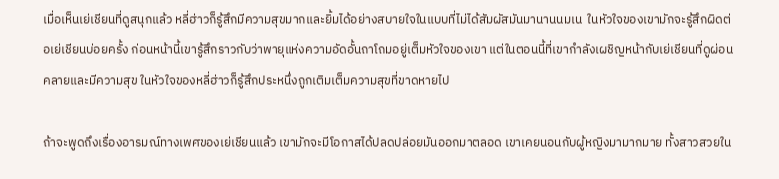เมื่อเห็นเย่เชียนที่ดูสนุกแล้ว หลี่ฮ่าวก็รู้สึกมีความสุขมากและยิ้มได้อย่างสบายใจในแบบที่ไม่ได้สัมผัสมันมานานนมเน  ในหัวใจของเขามักจะรู้สึกผิดต่อเย่เชียนบ่อยครั้ง ก่อนหน้านี้เขารู้สึกราวกับว่าพายุแห่งความอัดอั้นถาโถมอยู่เต็มหัวใจของเขา แต่ในตอนนี้ที่เขากำลังเผชิญหน้ากับเย่เชียนที่ดูผ่อนคลายและมีความสุข ในหัวใจของหลี่ฮ่าวก็รู้สึกประหนึ่งถูกเติมเต็มความสุขที่ขาดหายไป

ถ้าจะพูดถึงเรื่องอารมณ์ทางเพศของเย่เชียนแล้ว เขามักจะมีโอกาสได้ปลดปล่อยมันออกมาตลอด เขาเคยนอนกับผู้หญิงมามากมาย ทั้งสาวสวยใน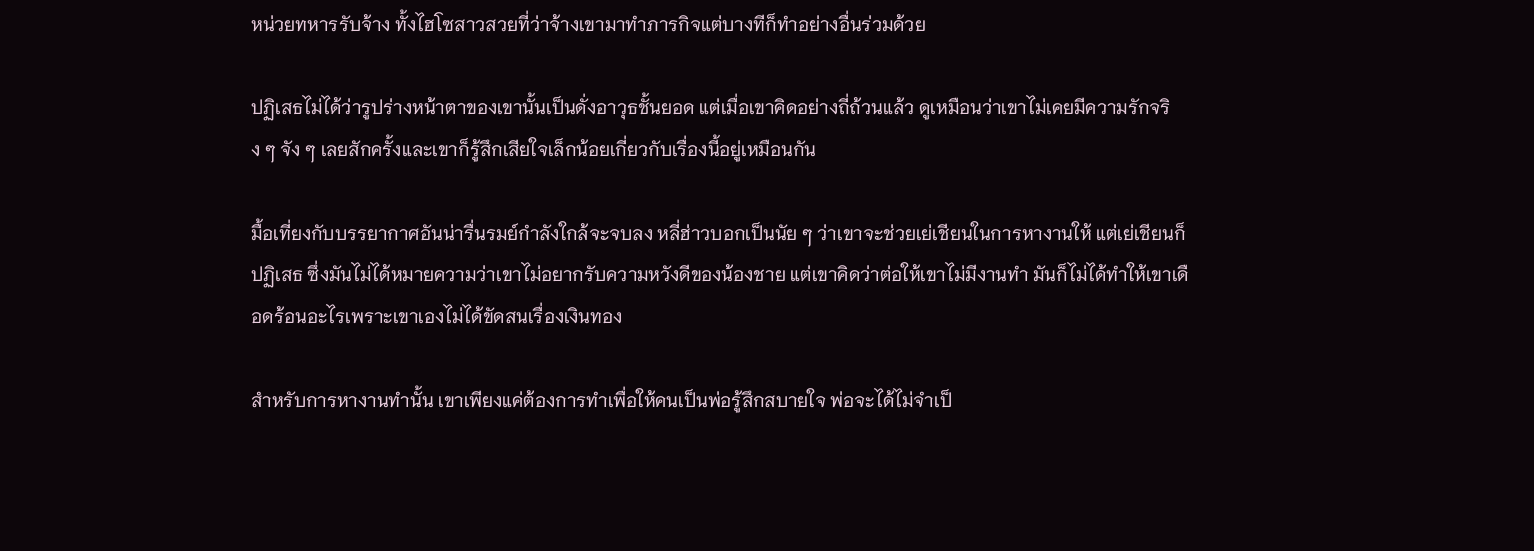หน่วยทหารรับจ้าง ทั้งไฮโซสาวสวยที่ว่าจ้างเขามาทำภารกิจแต่บางทีก็ทำอย่างอื่นร่วมด้วย

ปฏิเสธไม่ได้ว่ารูปร่างหน้าตาของเขานั้นเป็นดั่งอาวุธชั้นยอด แต่เมื่อเขาคิดอย่างถี่ถ้วนแล้ว ดูเหมือนว่าเขาไม่เคยมีความรักจริง ๆ จัง ๆ เลยสักครั้งและเขาก็รู้สึกเสียใจเล็กน้อยเกี่ยวกับเรื่องนี้อยู่เหมือนกัน

มื้อเที่ยงกับบรรยากาศอันน่ารื่นรมย์กำลังใกล้จะจบลง หลี่ฮ่าวบอกเป็นนัย ๆ ว่าเขาจะช่วยเย่เชียนในการหางานให้ แต่เย่เชียนก็ปฏิเสธ ซึ่งมันไม่ได้หมายความว่าเขาไม่อยากรับความหวังดีของน้องชาย แต่เขาคิดว่าต่อให้เขาไม่มีงานทำ มันก็ไม่ได้ทำให้เขาเดือดร้อนอะไรเพราะเขาเองไม่ได้ขัดสนเรื่องเงินทอง

สำหรับการหางานทำนั้น เขาเพียงแค่ต้องการทำเพื่อให้คนเป็นพ่อรู้สึกสบายใจ พ่อจะได้ไม่จำเป็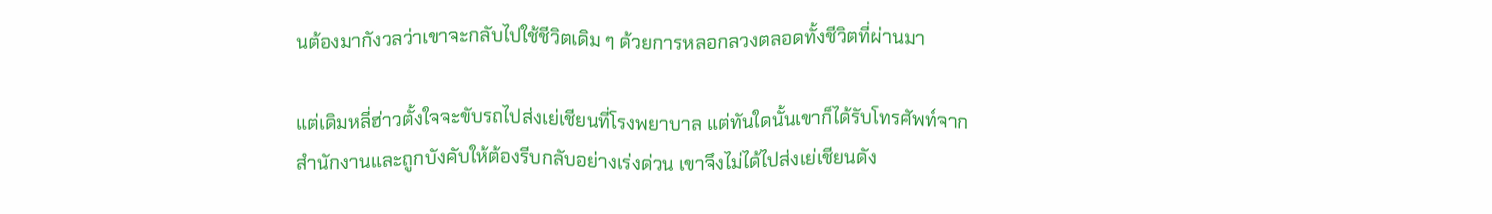นต้องมากังวลว่าเขาจะกลับไปใช้ชีวิตเดิม ๆ ด้วยการหลอกลวงตลอดทั้งชีวิตที่ผ่านมา

แต่เดิมหลี่ฮ่าวตั้งใจจะขับรถไปส่งเย่เชียนที่โรงพยาบาล แต่ทันใดนั้นเขาก็ได้รับโทรศัพท์จากสำนักงานและถูกบังคับให้ต้องรีบกลับอย่างเร่งด่วน เขาจึงไม่ได้ไปส่งเย่เชียนดัง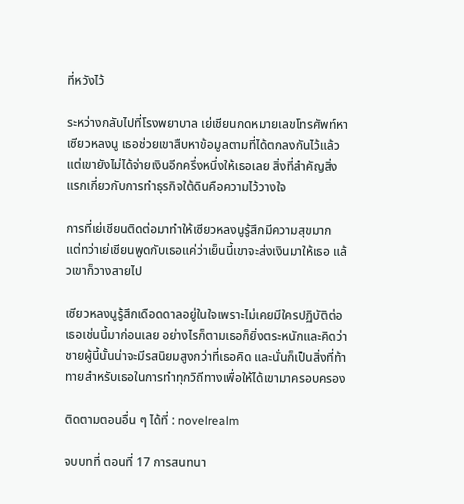ที่หวังไว้

ระหว่างกลับไปที่โรงพยาบาล เย่เชียนกดหมายเลขโทรศัพท์หาเซียวหลงนู เธอช่วยเขาสืบหาข้อมูลตามที่ได้ตกลงกันไว้แล้ว แต่เขายังไม่ได้จ่ายเงินอีกครึ่งหนึ่งให้เธอเลย สิ่งที่สำคัญสิ่งแรกเกี่ยวกับการทำธุรกิจใต้ดินคือความไว้วางใจ

การที่เย่เชียนติดต่อมาทำให้เซียวหลงนูรู้สึกมีความสุขมาก แต่ทว่าเย่เชียนพูดกับเธอแค่ว่าเย็นนี้เขาจะส่งเงินมาให้เธอ แล้วเขาก็วางสายไป

เซียวหลงนูรู้สึกเดือดดาลอยู่ในใจเพราะไม่เคยมีใครปฏิบัติต่อเธอเช่นนี้มาก่อนเลย อย่างไรก็ตามเธอก็ยิ่งตระหนักและคิดว่าชายผู้นี้นั้นน่าจะมีรสนิยมสูงกว่าที่เธอคิด และนั่นก็เป็นสิ่งที่ท้าทายสำหรับเธอในการทำทุกวิถีทางเพื่อให้ได้เขามาครอบครอง

ติดตามตอนอื่น ๆ ได้ที่ : novelrealm

จบบทที่ ตอนที่ 17 การสนทนา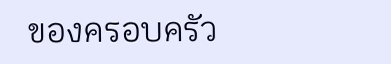ของครอบครัว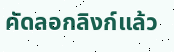คัดลอกลิงก์แล้ว